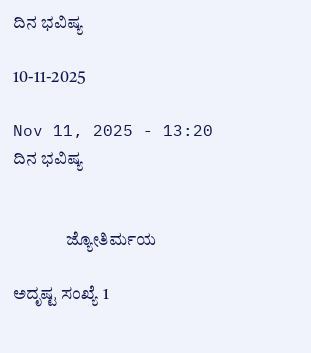ದಿನ ಭವಿಷ್ಯ

10-11-2025

Nov 11, 2025 - 13:20
ದಿನ ಭವಿಷ್ಯ


               ಜ್ಯೋತಿರ್ಮಯ

ಅದೃಷ್ಟ ಸಂಖ್ಯೆ 1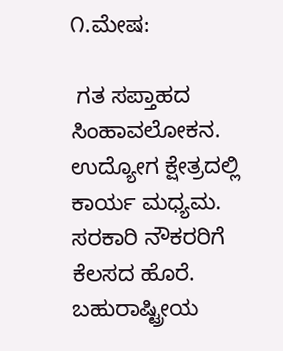೧.ಮೇಷ:

 ಗತ ಸಪ್ತಾಹದ ಸಿಂಹಾವಲೋಕನ.  ಉದ್ಯೋಗ ಕ್ಷೇತ್ರದಲ್ಲಿ ಕಾರ್ಯ ಮಧ್ಯಮ. ಸರಕಾರಿ ನೌಕರರಿಗೆ ಕೆಲಸದ ಹೊರೆ. ಬಹುರಾಷ್ಟ್ರೀಯ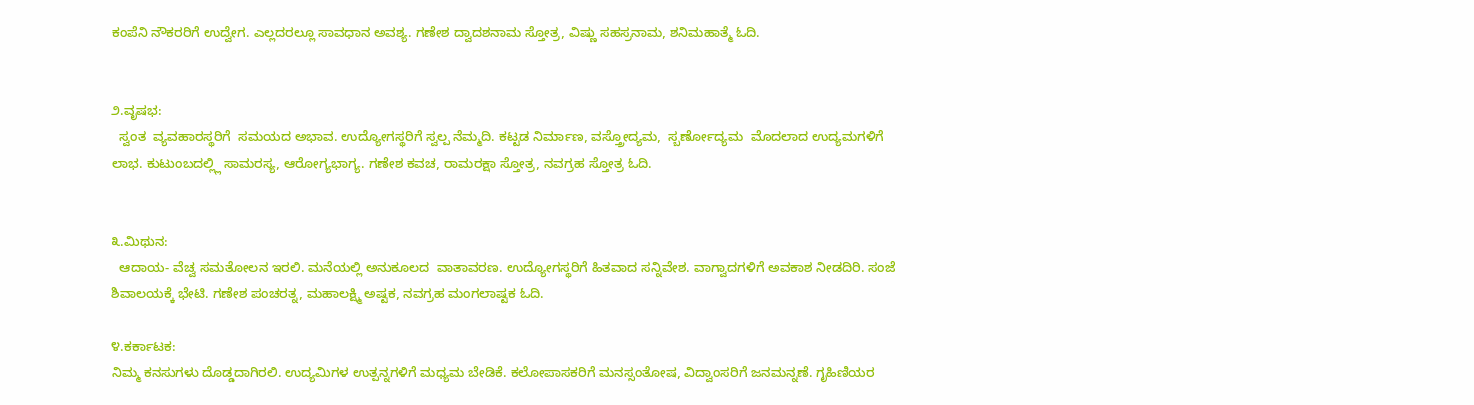ಕಂಪೆನಿ ನೌಕರರಿಗೆ ಉದ್ವೇಗ. ಎಲ್ಲದರಲ್ಲೂ ಸಾವಧಾನ ಅವಶ್ಯ. ಗಣೇಶ ದ್ವಾದಶನಾಮ ಸ್ತೋತ್ರ, ವಿಷ್ಣು ಸಹಸ್ರನಾಮ, ಶನಿಮಹಾತ್ಮೆ ಓದಿ.


೨.ವೃಷಭ:
  ಸ್ವಂತ  ವ್ಯವಹಾರಸ್ಥರಿಗೆ  ಸಮಯದ ಅಭಾವ. ಉದ್ಯೋಗಸ್ಥರಿಗೆ ಸ್ವಲ್ಪ ನೆಮ್ಮದಿ. ಕಟ್ಟಡ ನಿರ್ಮಾಣ, ವಸ್ತ್ರೋದ್ಯಮ,  ಸ್ಬರ್ಣೋದ್ಯಮ  ಮೊದಲಾದ ಉದ್ಯಮಗಳಿಗೆ ಲಾಭ. ಕುಟುಂಬದಲ್ಲ್ಲಿ ಸಾಮರಸ್ಯ, ಆರೋಗ್ಯಭಾಗ್ಯ. ಗಣೇಶ ಕವಚ, ರಾಮರಕ್ಷಾ ಸ್ತೋತ್ರ, ನವಗ್ರಹ ಸ್ತೋತ್ರ ಓದಿ.


೩.ಮಿಥುನ:
  ಆದಾಯ- ವೆಚ್ವ ಸಮತೋಲನ ಇರಲಿ. ಮನೆಯಲ್ಲಿ ಅನುಕೂಲದ  ವಾತಾವರಣ. ಉದ್ಯೋಗಸ್ಥರಿಗೆ ಹಿತವಾದ ಸನ್ನಿವೇಶ. ವಾಗ್ವಾದಗಳಿಗೆ ಅವಕಾಶ ನೀಡದಿರಿ. ಸಂಜೆ ಶಿವಾಲಯಕ್ಕೆ ಭೇಟಿ. ಗಣೇಶ ಪಂಚರತ್ನ, ಮಹಾಲಕ್ಷ್ಮಿ ಅಷ್ಟಕ, ನವಗ್ರಹ ಮಂಗಲಾಷ್ಟಕ ಓದಿ.

೪.ಕರ್ಕಾಟಕ:
ನಿಮ್ಮ ಕನಸುಗಳು ದೊಡ್ಡದಾಗಿರಲಿ. ಉದ್ಯಮಿಗಳ ಉತ್ಪನ್ನಗಳಿಗೆ ಮಧ್ಯಮ ಬೇಡಿಕೆ. ಕಲೋಪಾಸಕರಿಗೆ ಮನಸ್ಸಂತೋಷ, ವಿದ್ವಾಂಸರಿಗೆ ಜನಮನ್ನಣೆ. ಗೃಹಿಣಿಯರ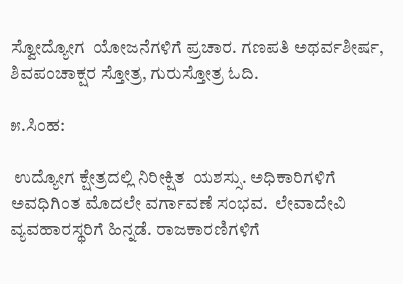ಸ್ವೋದ್ಯೋಗ  ಯೋಜನೆಗಳಿಗೆ ಪ್ರಚಾರ. ಗಣಪತಿ ಅಥರ್ವಶೀರ್ಷ, ಶಿವಪಂಚಾಕ್ಷರ ಸ್ತೋತ್ರ, ಗುರುಸ್ತೋತ್ರ ಓದಿ.

೫.ಸಿಂಹ:

 ಉದ್ಯೋಗ ಕ್ಷೇತ್ರದಲ್ಲಿ ನಿರೀಕ್ಷಿತ  ಯಶಸ್ಸು. ಅಧಿಕಾರಿಗಳಿಗೆ ಅವಧಿಗಿಂತ ಮೊದಲೇ ವರ್ಗಾವಣೆ ಸಂಭವ.  ಲೇವಾದೇವಿ ವ್ಯವಹಾರಸ್ಥರಿಗೆ ಹಿನ್ನಡೆ. ರಾಜಕಾರಣಿಗಳಿಗೆ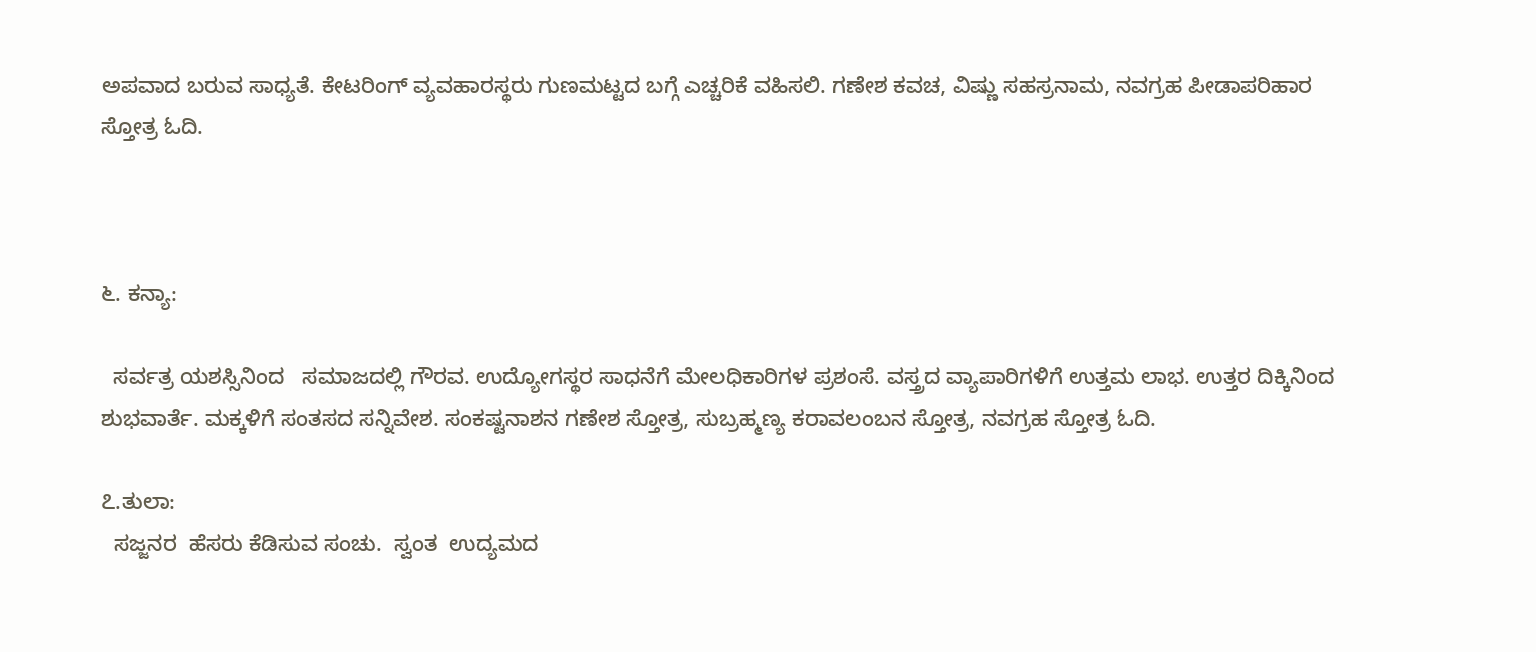ಅಪವಾದ ಬರುವ ಸಾಧ್ಯತೆ. ಕೇಟರಿಂಗ್ ವ್ಯವಹಾರಸ್ಥರು ಗುಣಮಟ್ಟದ ಬಗ್ಗೆ ಎಚ್ಚರಿಕೆ ವಹಿಸಲಿ. ಗಣೇಶ ಕವಚ, ವಿಷ್ಣು ಸಹಸ್ರನಾಮ, ನವಗ್ರಹ ಪೀಡಾಪರಿಹಾರ ಸ್ತೋತ್ರ ಓದಿ.



೬. ಕನ್ಯಾ:

  ಸರ್ವತ್ರ ಯಶಸ್ಸಿನಿಂದ   ಸಮಾಜದಲ್ಲಿ ಗೌರವ. ಉದ್ಯೋಗಸ್ಥರ ಸಾಧನೆಗೆ ಮೇಲಧಿಕಾರಿಗಳ ಪ್ರಶಂಸೆ. ವಸ್ತ್ರದ ವ್ಯಾಪಾರಿಗಳಿಗೆ ಉತ್ತಮ ಲಾಭ. ಉತ್ತರ ದಿಕ್ಕಿನಿಂದ ಶುಭವಾರ್ತೆ. ಮಕ್ಕಳಿಗೆ ಸಂತಸದ ಸನ್ನಿವೇಶ. ಸಂಕಷ್ಟನಾಶನ ಗಣೇಶ ಸ್ತೋತ್ರ, ಸುಬ್ರಹ್ಮಣ್ಯ ಕರಾವಲಂಬನ ಸ್ತೋತ್ರ, ನವಗ್ರಹ ಸ್ತೋತ್ರ ಓದಿ.

೭.ತುಲಾ:
  ಸಜ್ಜನರ  ಹೆಸರು ಕೆಡಿಸುವ ಸಂಚು.  ಸ್ವಂತ  ಉದ್ಯಮದ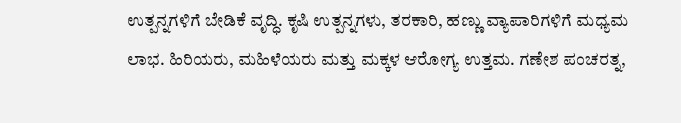ಉತ್ಪನ್ನಗಳಿಗೆ ಬೇಡಿಕೆ ವೃದ್ಧಿ. ಕೃಷಿ ಉತ್ಪನ್ನಗಳು, ತರಕಾರಿ, ಹಣ್ಣು ವ್ಯಾಪಾರಿಗಳಿಗೆ ಮಧ್ಯಮ ಲಾಭ. ಹಿರಿಯರು, ಮಹಿಳೆಯರು ಮತ್ತು ಮಕ್ಕಳ ಆರೋಗ್ಯ ಉತ್ತಮ. ಗಣೇಶ ಪಂಚರತ್ನ,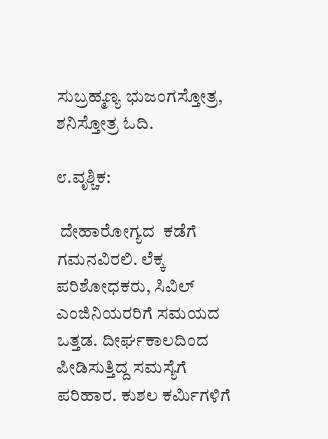ಸುಬ್ರಹ್ಮಣ್ಯ ಭುಜಂಗಸ್ತೋತ್ರ, ಶನಿಸ್ತೋತ್ರ ಓದಿ.

೮.ವೃಶ್ಚಿಕ:

 ದೇಹಾರೋಗ್ಯದ  ಕಡೆಗೆ ಗಮನವಿರಲಿ. ಲೆಕ್ಕ ಪರಿಶೋಧಕರು, ಸಿವಿಲ್ ಎಂಜಿನಿಯರರಿಗೆ ಸಮಯದ ಒತ್ತಡ. ದೀರ್ಘಕಾಲದಿಂದ ಪೀಡಿಸುತ್ತಿದ್ದ ಸಮಸ್ಯೆಗೆ  ಪರಿಹಾರ. ಕುಶಲ ಕರ್ಮಿಗಳಿಗೆ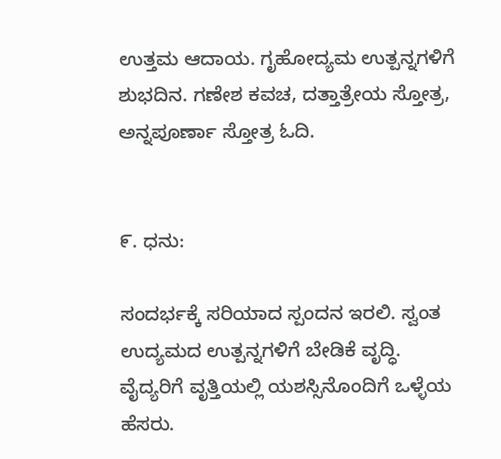ಉತ್ತಮ ಆದಾಯ. ಗೃಹೋದ್ಯಮ ಉತ್ಪನ್ನಗಳಿಗೆ ಶುಭದಿನ. ಗಣೇಶ ಕವಚ, ದತ್ತಾತ್ರೇಯ ಸ್ತೋತ್ರ, ಅನ್ನಪೂರ್ಣಾ ಸ್ತೋತ್ರ ಓದಿ.


೯. ಧನು:

ಸಂದರ್ಭಕ್ಕೆ ಸರಿಯಾದ ಸ್ಪಂದನ ಇರಲಿ. ಸ್ವಂತ ಉದ್ಯಮದ ಉತ್ಪನ್ನಗಳಿಗೆ ಬೇಡಿಕೆ ವೃದ್ಧಿ. ವೈದ್ಯರಿಗೆ ವೃತ್ತಿಯಲ್ಲಿ ಯಶಸ್ಸಿನೊಂದಿಗೆ ಒಳ್ಳೆಯ ಹೆಸರು.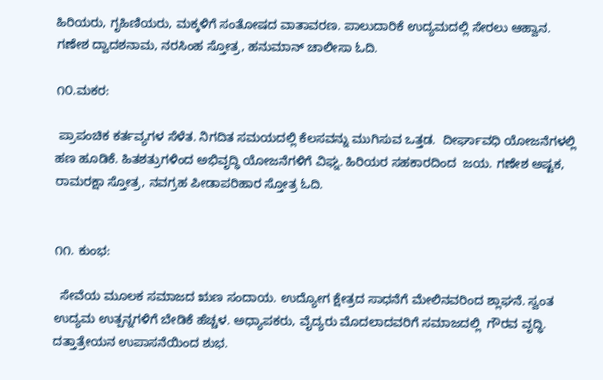ಹಿರಿಯರು, ಗೃಹಿಣಿಯರು, ಮಕ್ಕಳಿಗೆ ಸಂತೋಷದ ವಾತಾವರಣ. ಪಾಲುದಾರಿಕೆ ಉದ್ಯಮದಲ್ಲಿ ಸೇರಲು ಆಹ್ವಾನ. ಗಣೇಶ ದ್ವಾದಶನಾಮ, ನರಸಿಂಹ ಸ್ತೋತ್ರ, ಹನುಮಾನ್ ಚಾಲೀಸಾ ಓದಿ.

೧೦.ಮಕರ:

 ಪ್ರಾಪಂಚಿಕ ಕರ್ತವ್ಯಗಳ ಸೆಳೆತ. ನಿಗದಿತ ಸಮಯದಲ್ಲಿ ಕೆಲಸವನ್ನು ಮುಗಿಸುವ ಒತ್ತಡ.  ದೀರ್ಘಾವಧಿ ಯೋಜನೆಗಳಲ್ಲಿ ಹಣ ಹೂಡಿಕೆ. ಹಿತಶತ್ರುಗಳಿಂದ ಅಭಿವೃದ್ಧಿ ಯೋಜನೆಗಳಿಗೆ ವಿಘ್ನ. ಹಿರಿಯರ ಸಹಕಾರದಿಂದ  ಜಯ. ಗಣೇಶ ಅಷ್ಟಕ, ರಾಮರಕ್ಷಾ ಸ್ತೋತ್ರ, ನವಗ್ರಹ ಪೀಡಾಪರಿಹಾರ ಸ್ತೋತ್ರ ಓದಿ.


೧೧. ಕುಂಭ:

  ಸೇವೆಯ ಮೂಲಕ ಸಮಾಜದ ಋಣ ಸಂದಾಯ. ಉದ್ಯೋಗ ಕ್ಷೇತ್ರದ ಸಾಧನೆಗೆ ಮೇಲಿನವರಿಂದ ಶ್ಲಾಘನೆ. ಸ್ವಂತ ಉದ್ಯಮ ಉತ್ಪನ್ನಗಳಿಗೆ ಬೇಡಿಕೆ ಹೆಚ್ಚಳ. ಅಧ್ಯಾಪಕರು, ವೈದ್ಯರು ಮೊದಲಾದವರಿಗೆ ಸಮಾಜದಲ್ಲಿ  ಗೌರವ ವೃದ್ಧಿ. ದತ್ತಾತ್ರೇಯನ ಉಪಾಸನೆಯಿಂದ ಶುಭ.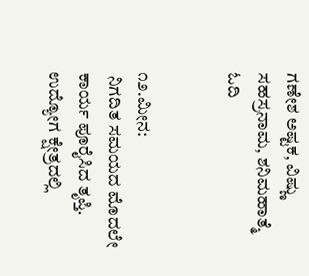ಗಣೇಶ ಅಷ್ಟಕ, ವಿಷ್ಣು ಸಹಸ್ರನಾಮ, ಶನಿಮಹಾತ್ಮೆ ಓದಿ


೧೨.ಮೀನ:
 ನಿಗದಿತ ಸಮಯದ ಮೊದಲೇ ಕಾರ್ಯ ಪೂರೈಸಿದ ತೃಪ್ತಿ. ಉದ್ಯೋಗ ಕ್ಷೇತ್ರದಲ್ಲಿ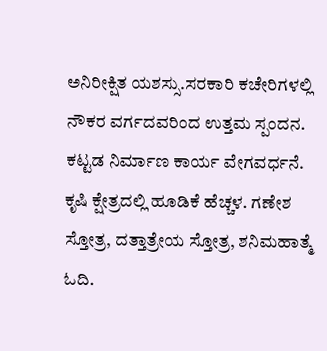ಅನಿರೀಕ್ಷಿತ ಯಶಸ್ಸು.ಸರಕಾರಿ ಕಚೇರಿಗಳಲ್ಲಿ ನೌಕರ ವರ್ಗದವರಿಂದ ಉತ್ತಮ ಸ್ಪಂದನ. ಕಟ್ಟಡ ನಿರ್ಮಾಣ ಕಾರ್ಯ ವೇಗವರ್ಧನೆ. ಕೃಷಿ ಕ್ಷೇತ್ರದಲ್ಲಿ ಹೂಡಿಕೆ ಹೆಚ್ಚಳ. ಗಣೇಶ ಸ್ತೋತ್ರ, ದತ್ತಾತ್ರೇಯ ಸ್ತೋತ್ರ, ಶನಿಮಹಾತ್ಮೆ  ಓದಿ.